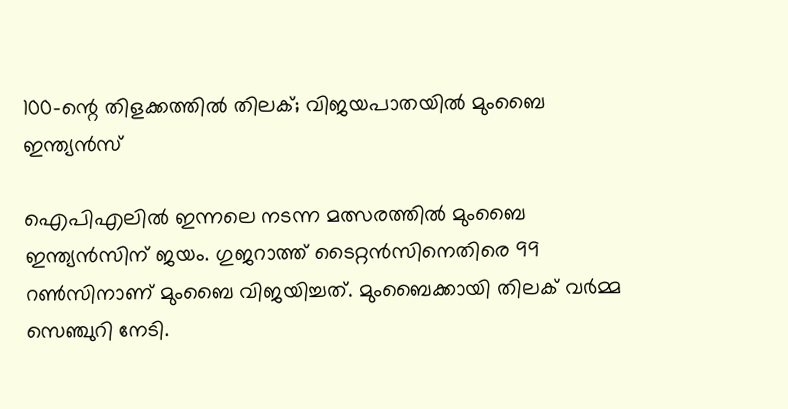100-ന്റെ തിളക്കത്തിൽ തിലക്; വിജയപാതയിൽ മുംബൈ ഇന്ത്യൻസ്

ഐപിഎലിൽ ഇന്നലെ നടന്ന മത്സരത്തിൽ മുംബൈ ഇന്ത്യൻസിന് ജയം. ഗുജറാത്ത് ടൈറ്റൻസിനെതിരെ 99 റൺസിനാണ് മുംബൈ വിജയിച്ചത്. മുംബൈക്കായി തിലക് വർമ്മ സെഞ്ചുറി നേടി.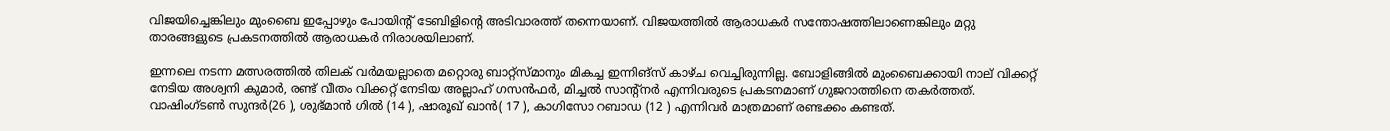വിജയിച്ചെങ്കിലും മുംബൈ ഇപ്പോഴും പോയിന്റ് ടേബിളിന്റെ അടിവാരത്ത് തന്നെയാണ്. വിജയത്തിൽ ആരാധകർ സന്തോഷത്തിലാണെങ്കിലും മറ്റു താരങ്ങളുടെ പ്രകടനത്തിൽ ആരാധകർ നിരാശയിലാണ്.

ഇന്നലെ നടന്ന മത്സരത്തിൽ തിലക് വർമയല്ലാതെ മറ്റൊരു ബാറ്റ്‌സ്മാനും മികച്ച ഇന്നിങ്‌സ് കാഴ്ച വെച്ചിരുന്നില്ല. ബോളിങ്ങിൽ മുംബൈക്കായി നാല് വിക്കറ്റ് നേടിയ അശ്വനി കുമാർ, രണ്ട് വീതം വിക്കറ്റ് നേടിയ അല്ലാഹ് ഗസൻഫർ, മിച്ചൽ സാന്റ്നർ എന്നിവരുടെ പ്രകടനമാണ് ഗുജറാത്തിനെ തകർത്തത്. വാഷിംഗ്‌ടൺ സുന്ദർ(26 ), ശുഭ്മാൻ ഗിൽ (14 ), ഷാരൂഖ് ഖാൻ( 17 ), കാഗിസോ റബാഡ (12 ) എന്നിവർ മാത്രമാണ് രണ്ടക്കം കണ്ടത്.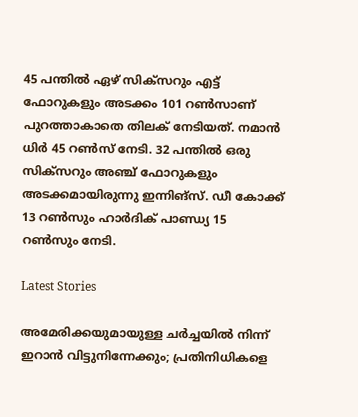45 പന്തിൽ ഏഴ് സിക്‌സറും എട്ട് ഫോറുകളും അടക്കം 101 റൺസാണ് പുറത്താകാതെ തിലക് നേടിയത്. നമാൻ ധിർ 45 റൺസ് നേടി. 32 പന്തിൽ ഒരു സിക്‌സറും അഞ്ച് ഫോറുകളും അടക്കമായിരുന്നു ഇന്നിങ്‌സ്. ഡീ കോക്ക് 13 റൺസും ഹാര്‍ദിക് പാണ്ഡ്യ 15 റൺസും നേടി.

Latest Stories

അമേരിക്കയുമായുള്ള ചര്‍ച്ചയില്‍ നിന്ന് ഇറാന്‍ വിട്ടുനിന്നേക്കും; പ്രതിനിധികളെ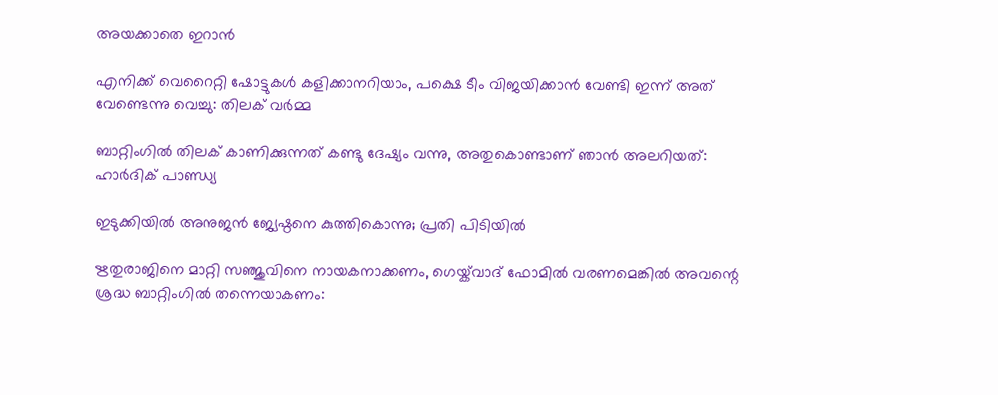അയക്കാതെ ഇറാന്‍

എനിക്ക് വെറൈറ്റി ഷോട്ടുകൾ കളിക്കാനറിയാം, പക്ഷെ ടീം വിജയിക്കാൻ വേണ്ടി ഇന്ന് അത് വേണ്ടെന്നു വെച്ചു: തിലക് വർമ്മ

ബാറ്റിംഗിൽ തിലക് കാണിക്കുന്നത് കണ്ടു ദേഷ്യം വന്നു, അതുകൊണ്ടാണ് ഞാൻ അലറിയത്: ഹാർദിക് പാണ്ഡ്യ

ഇടുക്കിയിൽ അനുജൻ ജ്യേഷ്ഠനെ കുത്തികൊന്നു; പ്രതി പിടിയിൽ

ഋതുരാജിനെ മാറ്റി സഞ്ജുവിനെ നായകനാക്കണം, ഗെയ്ക്‌വാദ് ഫോമിൽ വരണമെങ്കിൽ അവന്റെ ശ്രദ്ധ ബാറ്റിംഗിൽ തന്നെയാകണം: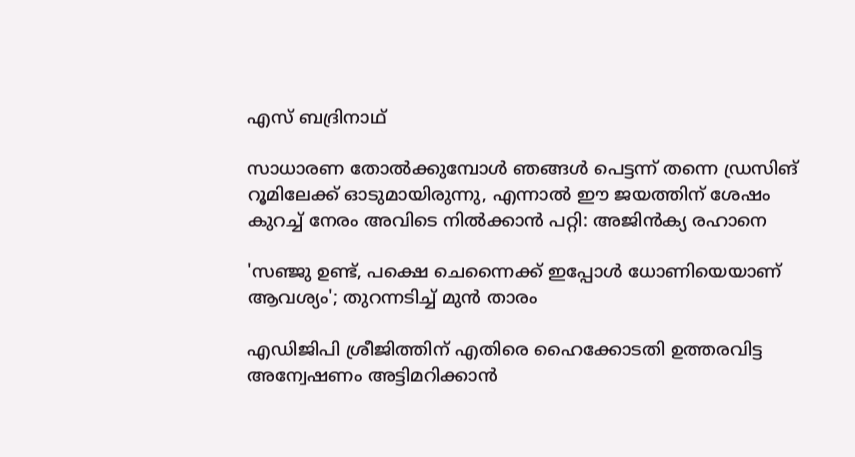എസ് ബദ്രിനാഥ്

സാധാരണ തോൽക്കുമ്പോൾ ഞങ്ങൾ പെട്ടന്ന് തന്നെ ഡ്രസിങ് റൂമിലേക്ക് ഓടുമായിരുന്നു, എന്നാൽ ഈ ജയത്തിന് ശേഷം കുറച്ച് നേരം അവിടെ നിൽക്കാൻ പറ്റി: അജിൻക്യ രഹാനെ

'സഞ്ജു ഉണ്ട്, പക്ഷെ ചെന്നൈക്ക് ഇപ്പോൾ ധോണിയെയാണ് ആവശ്യം'; തുറന്നടിച്ച് മുൻ താരം

എഡിജിപി ശ്രീജിത്തിന് എതിരെ ഹൈക്കോടതി ഉത്തരവിട്ട അന്വേഷണം അട്ടിമറിക്കാന്‍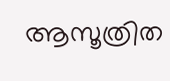ആസൂത്രിത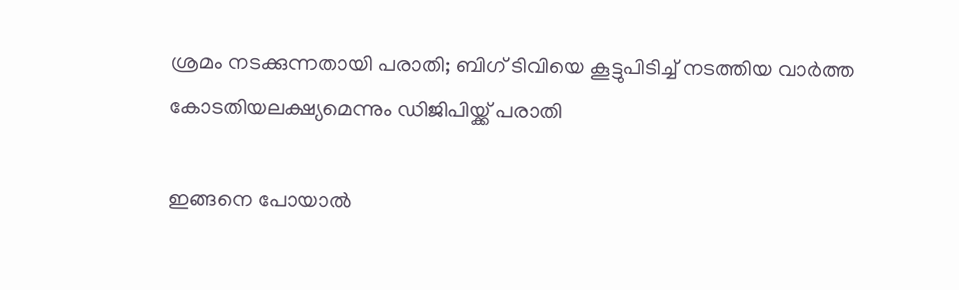ശ്രമം നടക്കുന്നതായി പരാതി; ബിഗ് ടിവിയെ കൂട്ടുപിടിച്ച് നടത്തിയ വാര്‍ത്ത കോടതിയലക്ഷ്യമെന്നും ഡിജിപിയ്ക്ക് പരാതി

ഇങ്ങനെ പോയാൽ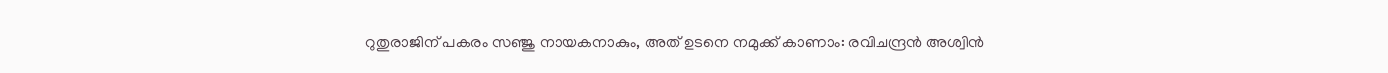റുതുരാജിന് പകരം സഞ്ജു നായകനാകും, അത് ഉടനെ നമുക്ക് കാണാം: രവിചന്ദ്രൻ അശ്വിൻ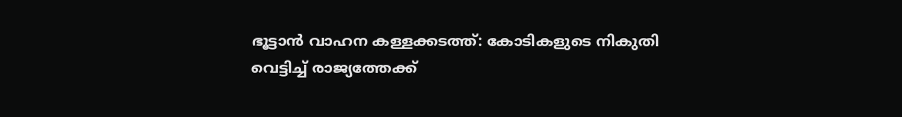ഭൂട്ടാൻ വാഹന കള്ളക്കടത്ത്: കോടികളുടെ നികുതി വെട്ടിച്ച് രാജ്യത്തേക്ക്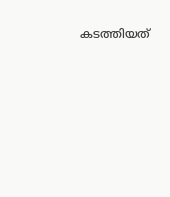കടത്തിയത്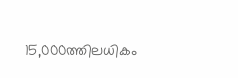15,000ത്തിലധികം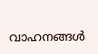വാഹനങ്ങള്‍